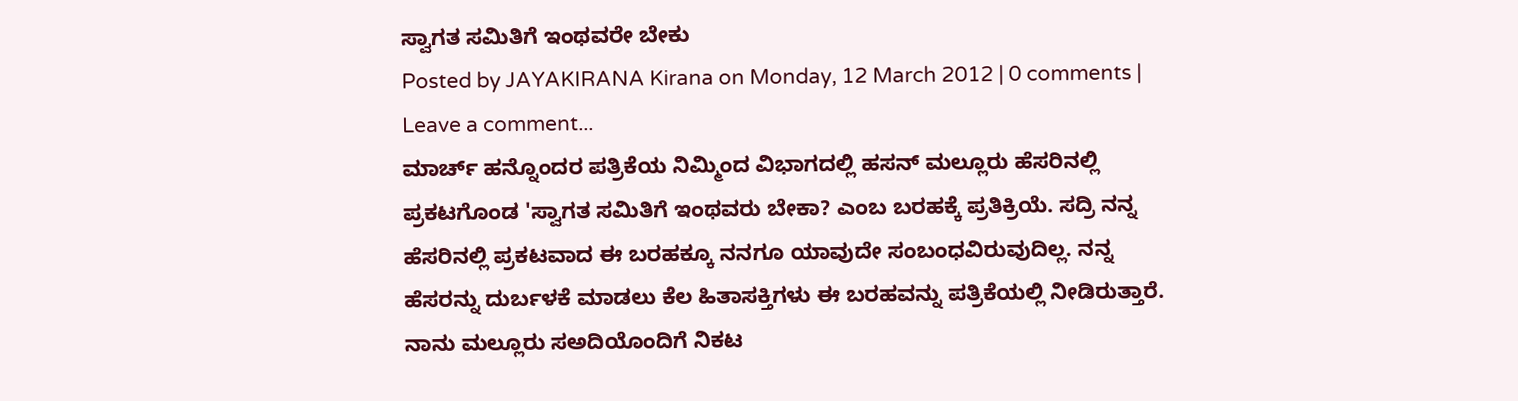ಸ್ವಾಗತ ಸಮಿತಿಗೆ ಇಂಥವರೇ ಬೇಕು
Posted by JAYAKIRANA Kirana on Monday, 12 March 2012 | 0 comments | Leave a comment...
ಮಾರ್ಚ್ ಹನ್ನೊಂದರ ಪತ್ರಿಕೆಯ ನಿಮ್ಮಿಂದ ವಿಭಾಗದಲ್ಲಿ ಹಸನ್ ಮಲ್ಲೂರು ಹೆಸರಿನಲ್ಲಿ ಪ್ರಕಟಗೊಂಡ 'ಸ್ವಾಗತ ಸಮಿತಿಗೆ ಇಂಥವರು ಬೇಕಾ? ಎಂಬ ಬರಹಕ್ಕೆ ಪ್ರತಿಕ್ರಿಯೆ. ಸದ್ರಿ ನನ್ನ ಹೆಸರಿನಲ್ಲಿ ಪ್ರಕಟವಾದ ಈ ಬರಹಕ್ಕೂ ನನಗೂ ಯಾವುದೇ ಸಂಬಂಧವಿರುವುದಿಲ್ಲ. ನನ್ನ ಹೆಸರನ್ನು ದುರ್ಬಳಕೆ ಮಾಡಲು ಕೆಲ ಹಿತಾಸಕ್ತಿಗಳು ಈ ಬರಹವನ್ನು ಪತ್ರಿಕೆಯಲ್ಲಿ ನೀಡಿರುತ್ತಾರೆ. ನಾನು ಮಲ್ಲೂರು ಸಅದಿಯೊಂದಿಗೆ ನಿಕಟ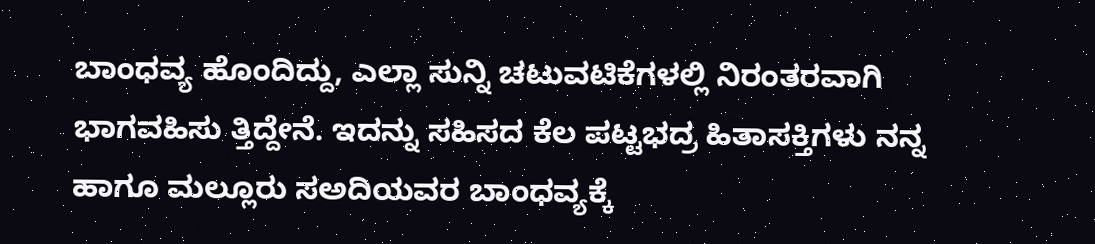ಬಾಂಧವ್ಯ ಹೊಂದಿದ್ದು, ಎಲ್ಲಾ ಸುನ್ನಿ ಚಟುವಟಿಕೆಗಳಲ್ಲಿ ನಿರಂತರವಾಗಿ ಭಾಗವಹಿಸು ತ್ತಿದ್ದೇನೆ. ಇದನ್ನು ಸಹಿಸದ ಕೆಲ ಪಟ್ಟಭದ್ರ ಹಿತಾಸಕ್ತಿಗಳು ನನ್ನ ಹಾಗೂ ಮಲ್ಲೂರು ಸಅದಿಯವರ ಬಾಂಧವ್ಯಕ್ಕೆ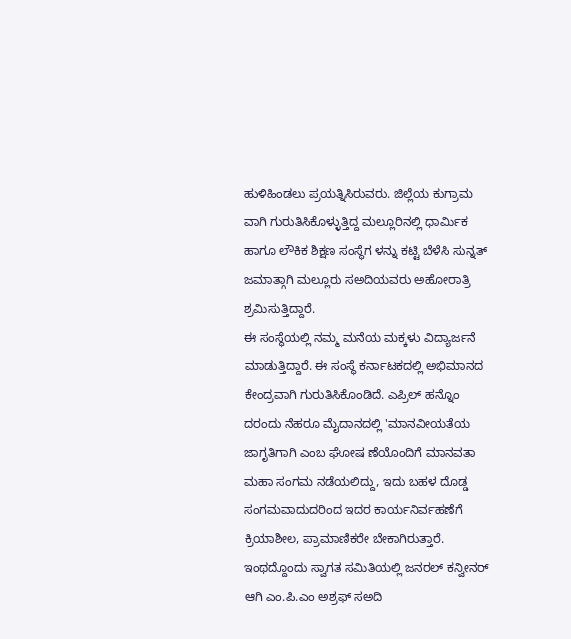ಹುಳಿಹಿಂಡಲು ಪ್ರಯತ್ನಿಸಿರುವರು. ಜಿಲ್ಲೆಯ ಕುಗ್ರಾಮ ವಾಗಿ ಗುರುತಿಸಿಕೊಳ್ಳುತ್ತಿದ್ದ ಮಲ್ಲೂರಿನಲ್ಲಿ ಧಾರ್ಮಿಕ ಹಾಗೂ ಲೌಕಿಕ ಶಿಕ್ಷಣ ಸಂಸ್ಥೆಗ ಳನ್ನು ಕಟ್ಟಿ ಬೆಳೆಸಿ ಸುನ್ನತ್ ಜಮಾತ್ಗಾಗಿ ಮಲ್ಲೂರು ಸಅದಿಯವರು ಅಹೋರಾತ್ರಿ ಶ್ರಮಿಸುತ್ತಿದ್ದಾರೆ.
ಈ ಸಂಸ್ಥೆಯಲ್ಲಿ ನಮ್ಮ ಮನೆಯ ಮಕ್ಕಳು ವಿದ್ಯಾರ್ಜನೆ ಮಾಡುತ್ತಿದ್ದಾರೆ. ಈ ಸಂಸ್ಥೆ ಕರ್ನಾಟಕದಲ್ಲಿ ಅಭಿಮಾನದ ಕೇಂದ್ರವಾಗಿ ಗುರುತಿಸಿಕೊಂಡಿದೆ. ಎಪ್ರಿಲ್ ಹನ್ನೊಂ ದರಂದು ನೆಹರೂ ಮೈದಾನದಲ್ಲಿ 'ಮಾನವೀಯತೆಯ ಜಾಗೃತಿಗಾಗಿ ಎಂಬ ಘೋಷ ಣೆಯೊಂದಿಗೆ ಮಾನವತಾ ಮಹಾ ಸಂಗಮ ನಡೆಯಲಿದ್ದು, ಇದು ಬಹಳ ದೊಡ್ಡ ಸಂಗಮವಾದುದರಿಂದ ಇದರ ಕಾರ್ಯನಿರ್ವಹಣೆಗೆ ಕ್ರಿಯಾಶೀಲ, ಪ್ರಾಮಾಣಿಕರೇ ಬೇಕಾಗಿರುತ್ತಾರೆ. ಇಂಥದ್ದೊಂದು ಸ್ವಾಗತ ಸಮಿತಿಯಲ್ಲಿ ಜನರಲ್ ಕನ್ವೀನರ್ ಆಗಿ ಎಂ.ಪಿ.ಎಂ ಅಶ್ರಫ್ ಸಅದಿ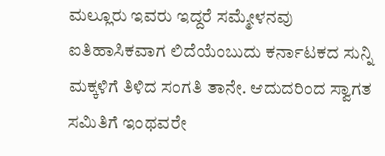ಮಲ್ಲೂರು ಇವರು ಇದ್ದರೆ ಸಮ್ಮೇಳನವು ಐತಿಹಾಸಿಕವಾಗ ಲಿದೆಯೆಂಬುದು ಕರ್ನಾಟಕದ ಸುನ್ನಿ ಮಕ್ಕಳಿಗೆ ತಿಳಿದ ಸಂಗತಿ ತಾನೇ. ಆದುದರಿಂದ ಸ್ವಾಗತ ಸಮಿತಿಗೆ ಇಂಥವರೇ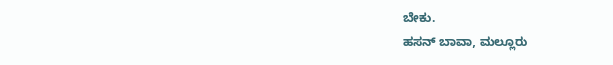ಬೇಕು.
ಹಸನ್ ಬಾವಾ, ಮಲ್ಲೂರು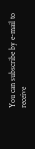You can subscribe by e-mail to receive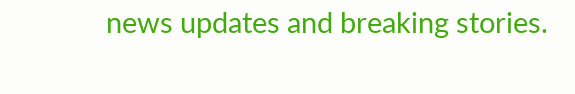news updates and breaking stories.